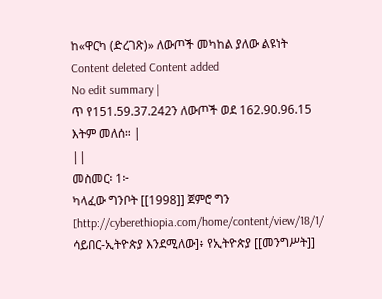ከ«ዋርካ (ድረገጽ)» ለውጦች መካከል ያለው ልዩነት
Content deleted Content added
No edit summary |
ጥ የ151.59.37.242ን ለውጦች ወደ 162.90.96.15 እትም መለሰ። |
||
መስመር፡ 1፦
ካላፈው ግንቦት [[1998]] ጀምሮ ግን [http://cyberethiopia.com/home/content/view/18/1/ ሳይበር-ኢትዮጵያ እንደሚለው]፥ የኢትዮጵያ [[መንግሥት]]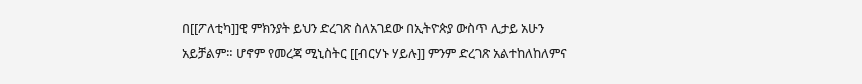በ[[ፖለቲካ]]ዊ ምክንያት ይህን ድረገጽ ስለአገደው በኢትዮጵያ ውስጥ ሊታይ አሁን አይቻልም። ሆኖም የመረጃ ሚኒስትር [[ብርሃኑ ሃይሉ]] ምንም ድረገጽ አልተከለከለምና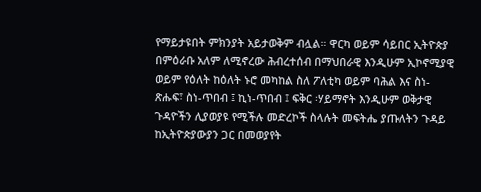የማይታዩበት ምክንያት አይታወቅም ብሏል። ዋርካ ወይም ሳይበር ኢትዮጵያ በምዕራቡ አለም ለሚኖረው ሕብረተሰብ በማህበራዊ እንዲሁም ኢኮኖሚያዊ ወይም የዕለት ከዕለት ኑሮ መካከል ስለ ፖለቲካ ወይም ባሕል እና ስነ-ጽሑፍ፣ ስነ-ጥበብ ፤ ኪነ-ጥበብ ፤ ፍቅር ፡ሃይማኖት እንዲሁም ወቅታዊ ጉዳዮችን ሊያወያዩ የሚችሉ መድረኮች ስላሉት መፍትሔ ያጡለትን ጉዳይ ከኢትዮጵያውያን ጋር በመወያየት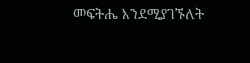መፍትሔ እንደሚያገኙለት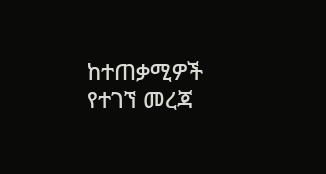ከተጠቃሚዎች የተገኘ መረጃ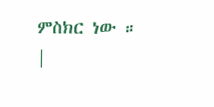ምስክር ነው ።
|